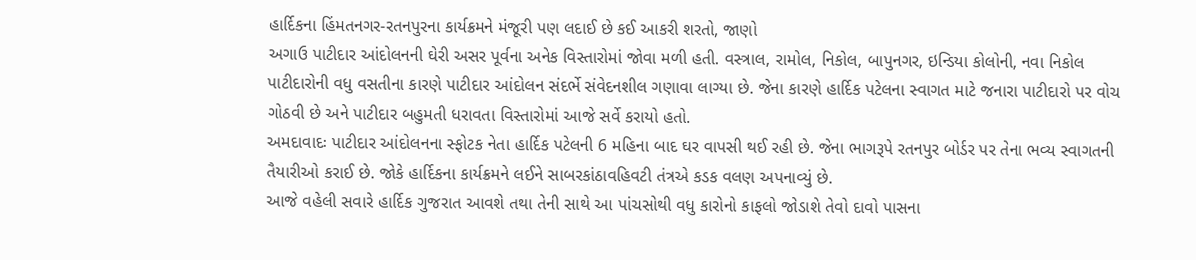હાર્દિકના હિંમતનગર-રતનપુરના કાર્યક્રમને મંજૂરી પણ લદાઈ છે કઈ આકરી શરતો, જાણો
અગાઉ પાટીદાર આંદોલનની ઘેરી અસર પૂર્વના અનેક વિસ્તારોમાં જોવા મળી હતી. વસ્ત્રાલ, રામોલ, નિકોલ, બાપુનગર, ઇન્ડિયા કોલોની, નવા નિકોલ પાટીદારોની વધુ વસતીના કારણે પાટીદાર આંદોલન સંદર્ભે સંવેદનશીલ ગણાવા લાગ્યા છે. જેના કારણે હાર્દિક પટેલના સ્વાગત માટે જનારા પાટીદારો પર વોચ ગોઠવી છે અને પાટીદાર બહુમતી ધરાવતા વિસ્તારોમાં આજે સર્વે કરાયો હતો.
અમદાવાદઃ પાટીદાર આંદોલનના સ્ફોટક નેતા હાર્દિક પટેલની 6 મહિના બાદ ઘર વાપસી થઈ રહી છે. જેના ભાગરૂપે રતનપુર બોર્ડર પર તેના ભવ્ય સ્વાગતની તૈયારીઓ કરાઈ છે. જોકે હાર્દિકના કાર્યક્રમને લઈને સાબરકાંઠાવહિવટી તંત્રએ કડક વલણ અપનાવ્યું છે.
આજે વહેલી સવારે હાર્દિક ગુજરાત આવશે તથા તેની સાથે આ પાંચસોથી વધુ કારોનો કાફલો જોડાશે તેવો દાવો પાસના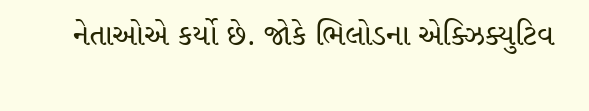નેતાઓએ કર્યો છે. જોકે ભિલોડના એક્ઝિક્યુટિવ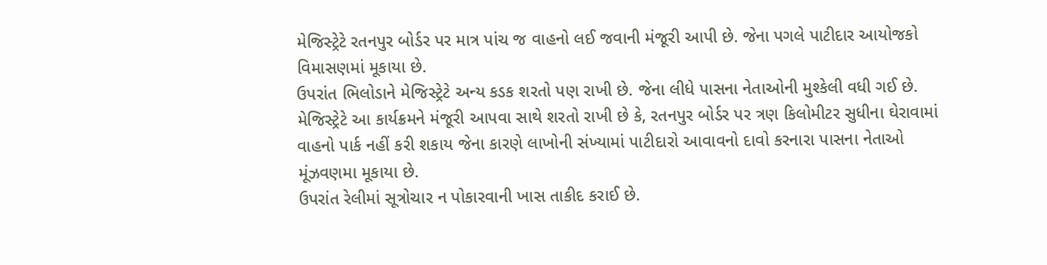મેજિસ્ટ્રેટે રતનપુર બોર્ડર પર માત્ર પાંચ જ વાહનો લઈ જવાની મંજૂરી આપી છે. જેના પગલે પાટીદાર આયોજકો વિમાસણમાં મૂકાયા છે.
ઉપરાંત ભિલોડાને મેજિસ્ટ્રેટે અન્ય કડક શરતો પણ રાખી છે. જેના લીધે પાસના નેતાઓની મુશ્કેલી વધી ગઈ છે. મેજિસ્ટ્રેટે આ કાર્યક્રમને મંજૂરી આપવા સાથે શરતો રાખી છે કે, રતનપુર બોર્ડર પર ત્રણ કિલોમીટર સુધીના ઘેરાવામાં વાહનો પાર્ક નહીં કરી શકાય જેના કારણે લાખોની સંખ્યામાં પાટીદારો આવાવનો દાવો કરનારા પાસના નેતાઓ મૂંઝવણમા મૂકાયા છે.
ઉપરાંત રેલીમાં સૂત્રોચાર ન પોકારવાની ખાસ તાકીદ કરાઈ છે.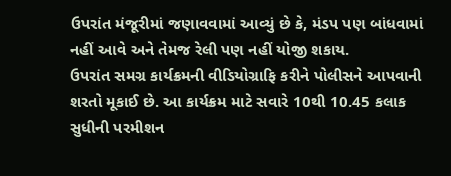ઉપરાંત મંજૂરીમાં જણાવવામાં આવ્યું છે કે, મંડપ પણ બાંધવામાં નહીં આવે અને તેમજ રેલી પણ નહીં યોજી શકાય.
ઉપરાંત સમગ્ર કાર્યક્રમની વીડિયોગ્રાફિ કરીને પોલીસને આપવાની શરતો મૂકાઈ છે. આ કાર્યક્રમ માટે સવારે 10થી 10.45 કલાક સુધીની પરમીશન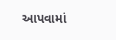આપવામાં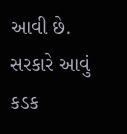આવી છે. સરકારે આવું કડક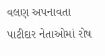વલણ અપનાવતા પાટીદાર નેતાઓમાં રોષ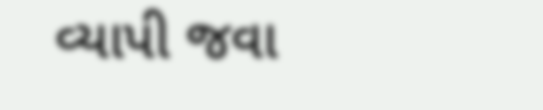વ્યાપી જવા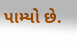પામ્યો છે.